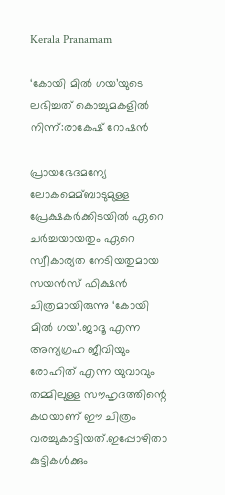Kerala Pranamam

‘കോയി മില്‍ ഗയ’യുടെ ലഭിച്ചത് കൊച്ചുമകളില്‍ നിന്ന്:രാകേഷ് റോഷന്‍

പ്രായഭേദമന്യേ ലോകമെമ്ബാടുമുള്ള പ്രേക്ഷകര്‍ക്കിടയില്‍ ഏറെ ചര്‍ച്ചയായതും ഏറെ സ്വീകാര്യത നേടിയതുമായ സയന്‍സ് ഫിക്ഷന്‍ ചിത്രമായിരുന്നു ‘കോയി മില്‍ ഗയ’.ജാദൂ എന്ന അന്യഗ്രഹ ജീവിയും രോഹിത് എന്ന യുവാവും തമ്മിലുള്ള സൗഹൃദത്തിന്റെ കഥയാണ് ഈ ചിത്രം വരച്ചുകാട്ടിയത്.ഇപ്പോഴിതാ കുട്ടികള്‍ക്കും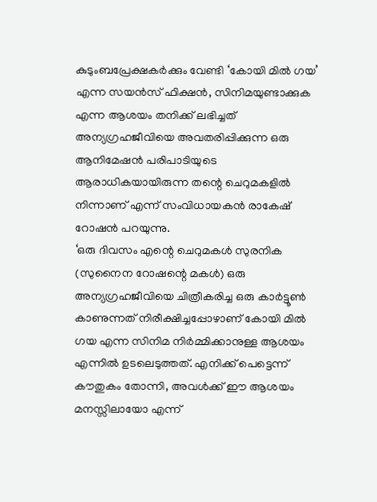കുടുംബപ്രേക്ഷകര്‍ക്കും വേണ്ടി ‘കോയി മില്‍ ഗയ’ എന്ന സയന്‍സ് ഫിക്ഷന്‍, സിനിമയുണ്ടാക്കുക എന്ന ആശയം തനിക്ക് ലഭിച്ചത് അന്യഗ്രഹജീവിയെ അവതരിപ്പിക്കുന്ന ഒരു ആനിമേഷന്‍ പരിപാടിയുടെ ആരാധികയായിരുന്ന തന്റെ ചെറുമകളില്‍ നിന്നാണ് എന്ന് സംവിധായകന്‍ രാകേഷ് റോഷന്‍ പറയുന്നു.
‘ഒരു ദിവസം എന്റെ ചെറുമകള്‍ സുരനിക (സുനൈന റോഷന്റെ മകള്‍) ഒരു അന്യഗ്രഹജീവിയെ ചിത്രീകരിച്ച ഒരു കാര്‍ട്ടൂണ്‍ കാണുന്നത് നിരീക്ഷിച്ചപ്പോഴാണ് കോയി മില്‍ ഗയ എന്ന സിനിമ നിര്‍മ്മിക്കാനുള്ള ആശയം എന്നില്‍ ഉടലെടുത്തത്. എനിക്ക് പെട്ടെന്ന് കൗതുകം തോന്നി, അവള്‍ക്ക് ഈ ആശയം മനസ്സിലായോ എന്ന്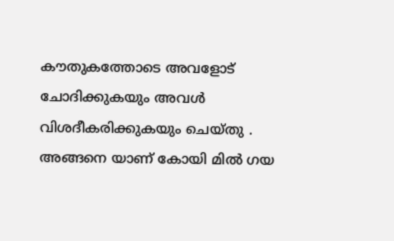കൗതുകത്തോടെ അവളോട് ചോദിക്കുകയും അവള്‍ വിശദീകരിക്കുകയും ചെയ്തു . അങ്ങനെ യാണ് കോയി മില്‍ ഗയ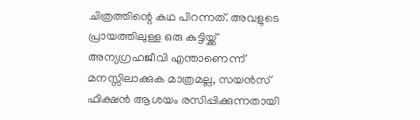ചിത്രത്തിന്റെ കഥ പിറന്നത്. അവളുടെ പ്രായത്തിലുള്ള ഒരു കുട്ടിയ്ക്ക് അന്യഗ്രഹജീവി എന്താണെന്ന് മനസ്സിലാക്കുക മാത്രമല്ല, സയന്‍സ് ഫിക്ഷന്‍ ആശയം രസിപ്പിക്കുന്നതായി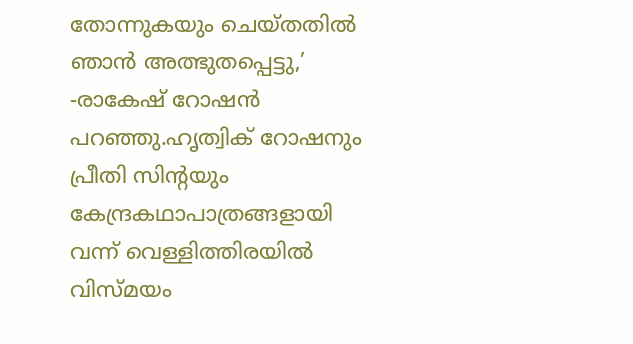തോന്നുകയും ചെയ്തതില്‍ ഞാന്‍ അത്ഭുതപ്പെട്ടു,’ -രാകേഷ് റോഷന്‍ പറഞ്ഞു.ഹൃത്വിക് റോഷനും പ്രീതി സിന്റയും കേന്ദ്രകഥാപാത്രങ്ങളായി വന്ന് വെള്ളിത്തിരയില്‍ വിസ്മയം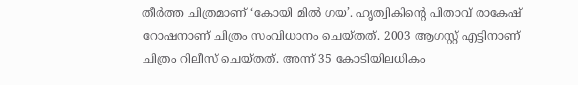തീര്‍ത്ത ചിത്രമാണ് ‘കോയി മില്‍ ഗയ’. ഹൃത്വികിന്റെ പിതാവ് രാകേഷ് റോഷനാണ് ചിത്രം സംവിധാനം ചെയ്തത്. 2003 ആഗസ്റ്റ് എട്ടിനാണ് ചിത്രം റിലീസ് ചെയ്തത്. അന്ന് 35 കോടിയിലധികം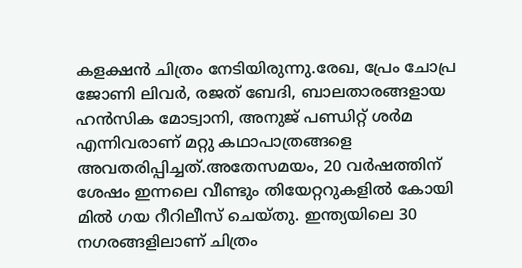കളക്ഷന്‍ ചിത്രം നേടിയിരുന്നു.രേഖ, പ്രേം ചോപ്ര ജോണി ലിവര്‍, രജത് ബേദി, ബാലതാരങ്ങളായ ഹന്‍സിക മോട്വാനി, അനുജ് പണ്ഡിറ്റ് ശര്‍മ എന്നിവരാണ് മറ്റു കഥാപാത്രങ്ങളെ അവതരിപ്പിച്ചത്.അതേസമയം, 20 വര്‍ഷത്തിന് ശേഷം ഇന്നലെ വീണ്ടും തിയേറ്ററുകളില്‍ കോയി മില്‍ ഗയ റീറിലീസ് ചെയ്തു. ഇന്ത്യയിലെ 30 നഗരങ്ങളിലാണ് ചിത്രം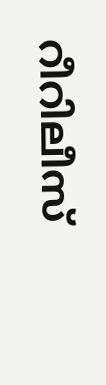റീറിലീസ്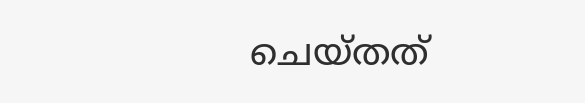ചെയ്തത്